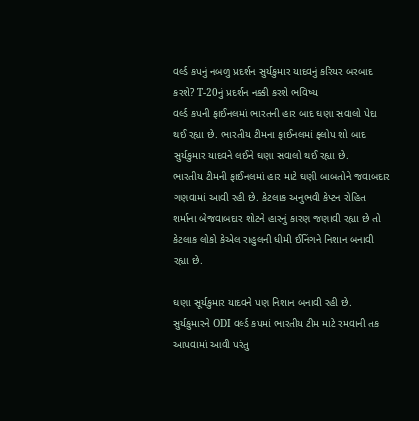વર્લ્ડ કપનું નબળુ પ્રદર્શન સુર્યકુમાર યાદવનું કરિયર બરબાદ કરશે? T-20નું પ્રદર્શન નક્કી કરશે ભવિષ્ય
વર્લ્ડ કપની ફાઈનલમાં ભારતની હાર બાદ ઘણા સવાલો પેદા થઈ રહ્યા છે. ભારતીય ટીમના ફાઈનલમાં ફ્લોપ શો બાદ સુર્યકુમાર યાદવને લઈને ઘણા સવાલો થઈ રહ્યા છે.
ભારતીય ટીમની ફાઈનલમાં હાર માટે ઘણી બાબતોને જવાબદાર ગણવામાં આવી રહી છે. કેટલાક અનુભવી કેપ્ટન રોહિત શર્માના બેજવાબદાર શોટને હારનું કારણ જણાવી રહ્યા છે તો કેટલાક લોકો કેએલ રાહુલની ધીમી ઈનિંગને નિશાન બનાવી રહ્યા છે.

ઘણા સૂર્યકુમાર યાદવને પણ નિશાન બનાવી રહી છે. સુર્યકુમારને ODI વર્લ્ડ કપમાં ભારતીય ટીમ માટે રમવાની તક આપવામાં આવી પરંતુ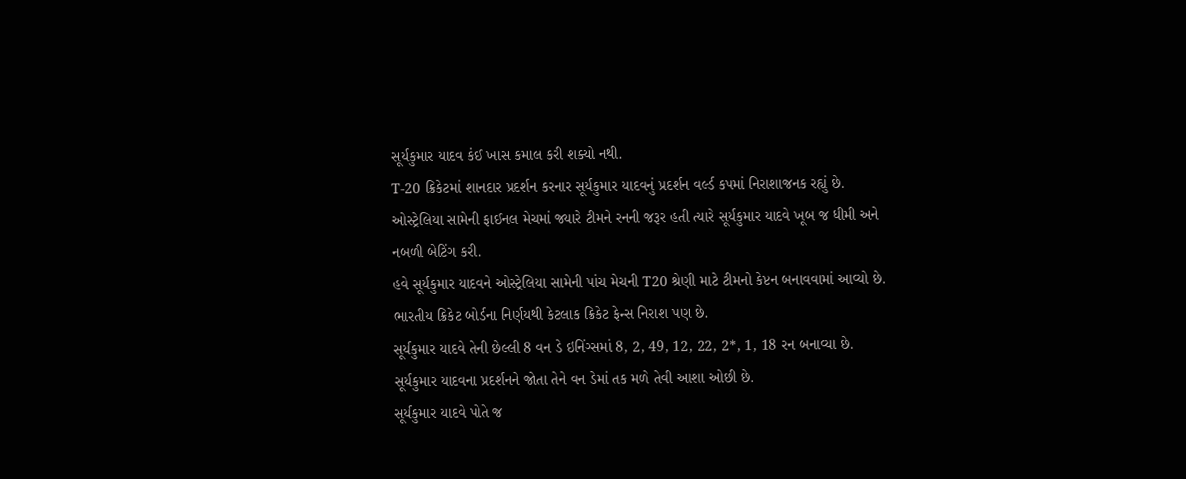સૂર્યકુમાર યાદવ કંઈ ખાસ કમાલ કરી શક્યો નથી.
T-20 ક્રિકેટમાં શાનદાર પ્રદર્શન કરનાર સૂર્યકુમાર યાદવનું પ્રદર્શન વર્લ્ડ કપમાં નિરાશાજનક રહ્યું છે. ઓસ્ટ્રેલિયા સામેની ફાઈનલ મેચમાં જ્યારે ટીમને રનની જરૂર હતી ત્યારે સૂર્યકુમાર યાદવે ખૂબ જ ધીમી અને નબળી બેટિંગ કરી.
હવે સૂર્યકુમાર યાદવને ઓસ્ટ્રેલિયા સામેની પાંચ મેચની T20 શ્રેણી માટે ટીમનો કેપ્ટન બનાવવામાં આવ્યો છે. ભારતીય ક્રિકેટ બોર્ડના નિર્ણયથી કેટલાક ક્રિકેટ ફેન્સ નિરાશ પણ છે.
સૂર્યકુમાર યાદવે તેની છેલ્લી 8 વન ડે ઇનિંગ્સમાં 8, 2, 49, 12, 22, 2*, 1, 18 રન બનાવ્યા છે. સૂર્યકુમાર યાદવના પ્રદર્શનને જોતા તેને વન ડેમાં તક મળે તેવી આશા ઓછી છે.
સૂર્યકુમાર યાદવે પોતે જ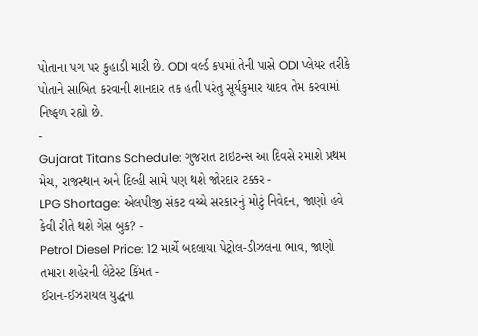પોતાના પગ પર કુહાડી મારી છે. ODI વર્લ્ડ કપમાં તેની પાસે ODI પ્લેયર તરીકે પોતાને સાબિત કરવાની શાનદાર તક હતી પરંતુ સૂર્યકુમાર યાદવ તેમ કરવામાં નિષ્ફળ રહ્યો છે.
-
Gujarat Titans Schedule: ગુજરાત ટાઇટન્સ આ દિવસે રમાશે પ્રથમ મેચ, રાજસ્થાન અને દિલ્હી સામે પણ થશે જોરદાર ટક્કર -
LPG Shortage: એલપીજી સંકટ વચ્ચે સરકારનું મોટું નિવેદન, જાણો હવે કેવી રીતે થશે ગેસ બુક? -
Petrol Diesel Price: 12 માર્ચે બદલાયા પેટ્રોલ-ડીઝલના ભાવ, જાણો તમારા શહેરની લેટેસ્ટ કિંમત -
ઈરાન-ઈઝરાયલ યુદ્ધના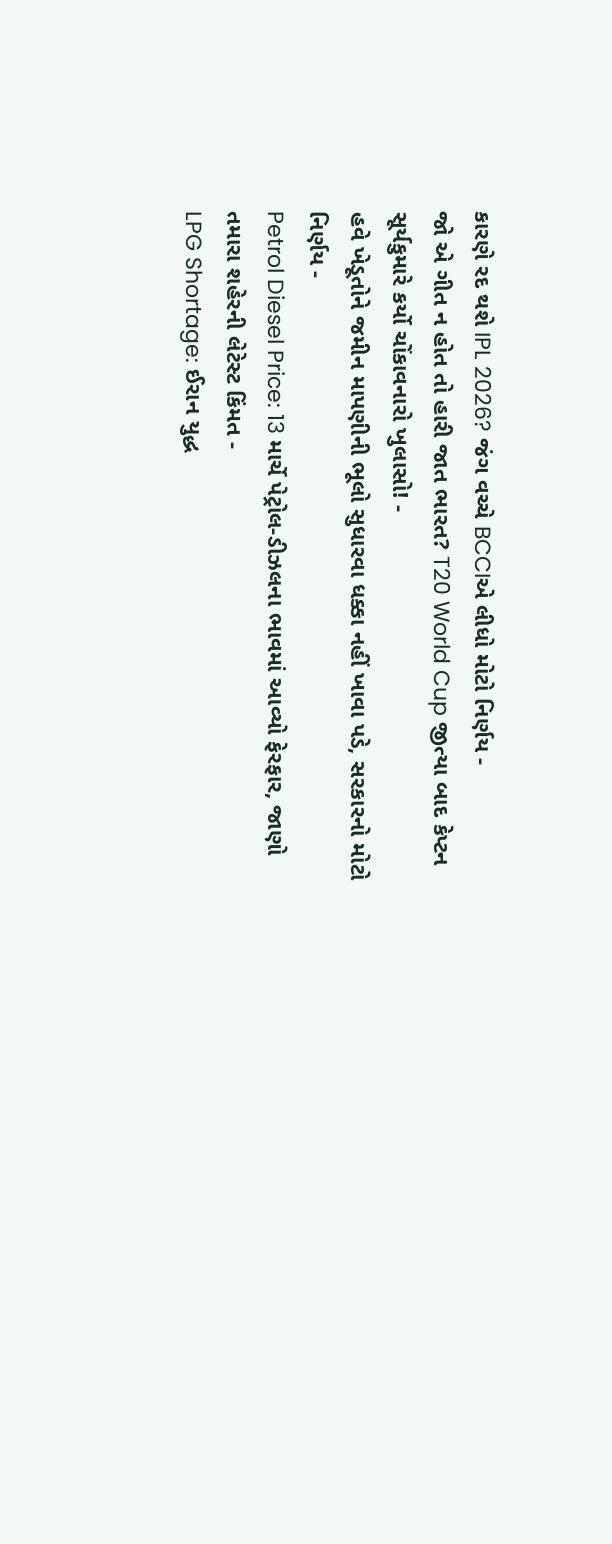કારણે રદ થશે IPL 2026? જંગ વચ્ચે BCCIએ લીધો મોટો નિર્ણય -
જો એ ગીત ન હોત તો હારી જાત ભારત? T20 World Cup જીત્યા બાદ કેપ્ટન સૂર્યકુમારે કર્યો ચોંકાવનારો ખુલાસો! -
હવે ખેડૂતોને જમીન માપણીની ભૂલો સુધારવા ધક્કા નહીં ખાવા પડે, સરકારનો મોટો નિર્ણય -
Petrol Diesel Price: 13 માર્ચે પેટ્રોલ-ડીઝલના ભાવમાં આવ્યો ફેરફાર, જાણો તમારા શહેરની લેટેસ્ટ કિંમત -
LPG Shortage: ઈરાન યુદ્ધ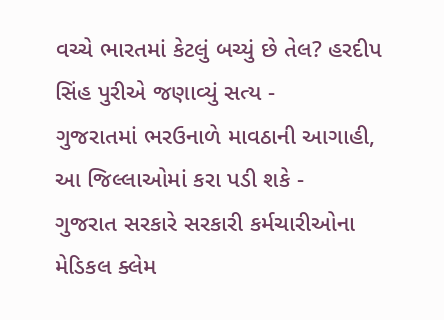વચ્ચે ભારતમાં કેટલું બચ્યું છે તેલ? હરદીપ સિંહ પુરીએ જણાવ્યું સત્ય -
ગુજરાતમાં ભરઉનાળે માવઠાની આગાહી, આ જિલ્લાઓમાં કરા પડી શકે -
ગુજરાત સરકારે સરકારી કર્મચારીઓના મેડિકલ ક્લેમ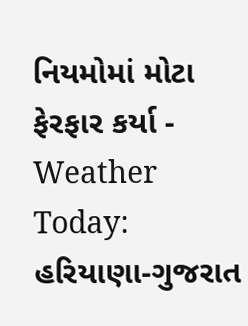નિયમોમાં મોટા ફેરફાર કર્યા -
Weather Today: હરિયાણા-ગુજરાત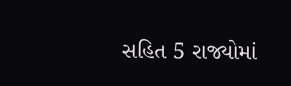સહિત 5 રાજ્યોમાં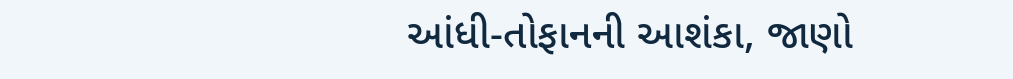આંધી-તોફાનની આશંકા, જાણો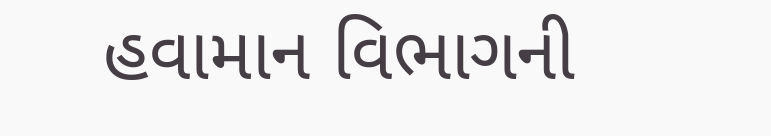હવામાન વિભાગની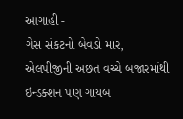આગાહી -
ગેસ સંકટનો બેવડો માર, એલપીજીની અછત વચ્ચે બજારમાંથી ઇન્ડક્શન પણ ગાયબ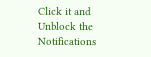Click it and Unblock the Notifications